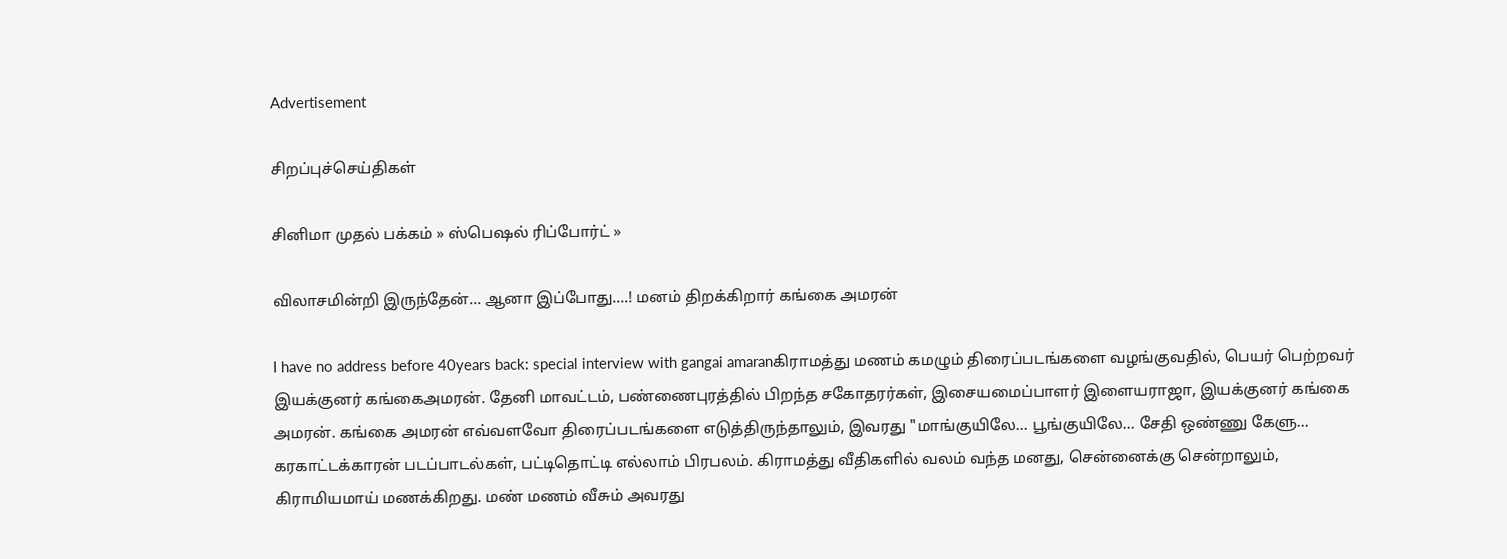Advertisement

சிறப்புச்செய்திகள்

சினிமா முதல் பக்கம் » ஸ்பெஷல் ரிப்போர்ட் »

விலாசமின்றி இருந்தேன்... ஆனா இப்போது....! மனம் திறக்கிறார் கங்கை அமரன்

I have no address before 40years back: special interview with gangai amaranகிராமத்து மணம் கமழும் திரைப்படங்களை வழங்குவதில், பெயர் பெற்றவர் இயக்குனர் கங்கைஅமரன். தேனி மாவட்டம், பண்ணைபுரத்தில் பிறந்த சகோதரர்கள், இசையமைப்பாளர் இளையராஜா, இயக்குனர் கங்கை அமரன். கங்கை அமரன் எவ்வளவோ திரைப்படங்களை எடுத்திருந்தாலும், இவரது "மாங்குயிலே... பூங்குயிலே... சேதி ஒண்ணு கேளு... கரகாட்டக்காரன் படப்பாடல்கள், பட்டிதொட்டி எல்லாம் பிரபலம். கிராமத்து வீதிகளில் வலம் வந்த மனது, சென்னைக்கு சென்றாலும், கிராமியமாய் மணக்கிறது. மண் மணம் வீசும் அவரது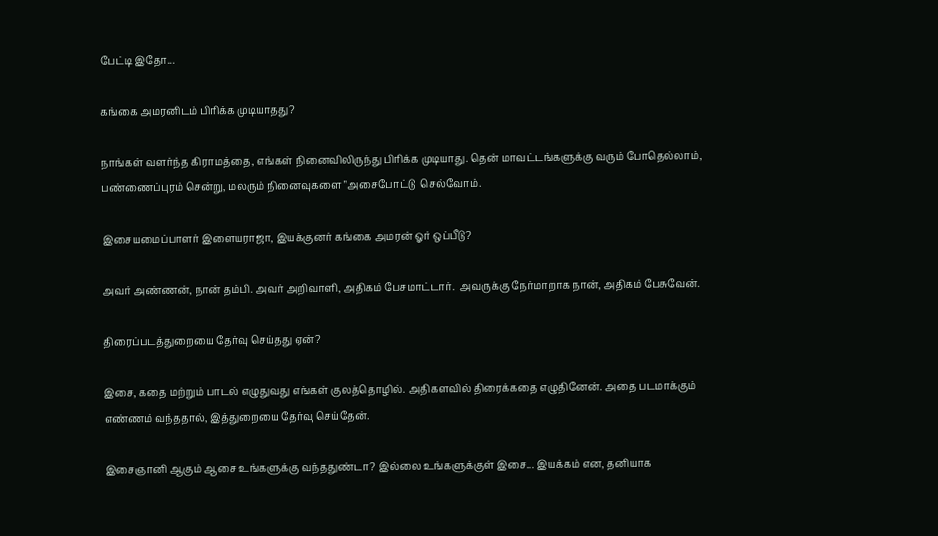பேட்டி இதோ...

கங்கை அமரனிடம் பிரிக்க முடியாதது?

நாங்கள் வளர்ந்த கிராமத்தை, எங்கள் நினைவிலிருந்து பிரிக்க முடியாது. தென் மாவட்டங்களுக்கு வரும் போதெல்லாம்,  பண்ணைப்புரம் சென்று, மலரும் நினைவுகளை "அசைபோட்டு  செல்வோம்.

இசையமைப்பாளர் இளையராஜா, இயக்குனர் கங்கை அமரன் ஓர் ஒப்பீடு?

அவர் அண்ணன், நான் தம்பி. அவர் அறிவாளி, அதிகம் பேசமாட்டார்.  அவருக்கு நேர்மாறாக நான், அதிகம் பேசுவேன்.

திரைப்படத்துறையை தேர்வு செய்தது ஏன்?

இசை, கதை மற்றும் பாடல் எழுதுவது எங்கள் குலத்தொழில். அதிகளவில் திரைக்கதை எழுதினேன். அதை படமாக்கும் எண்ணம் வந்ததால், இத்துறையை தேர்வு செய்தேன்.

இசைஞானி ஆகும் ஆசை உங்களுக்கு வந்ததுண்டா? இல்லை உங்களுக்குள் இசை... இயக்கம் என, தனியாக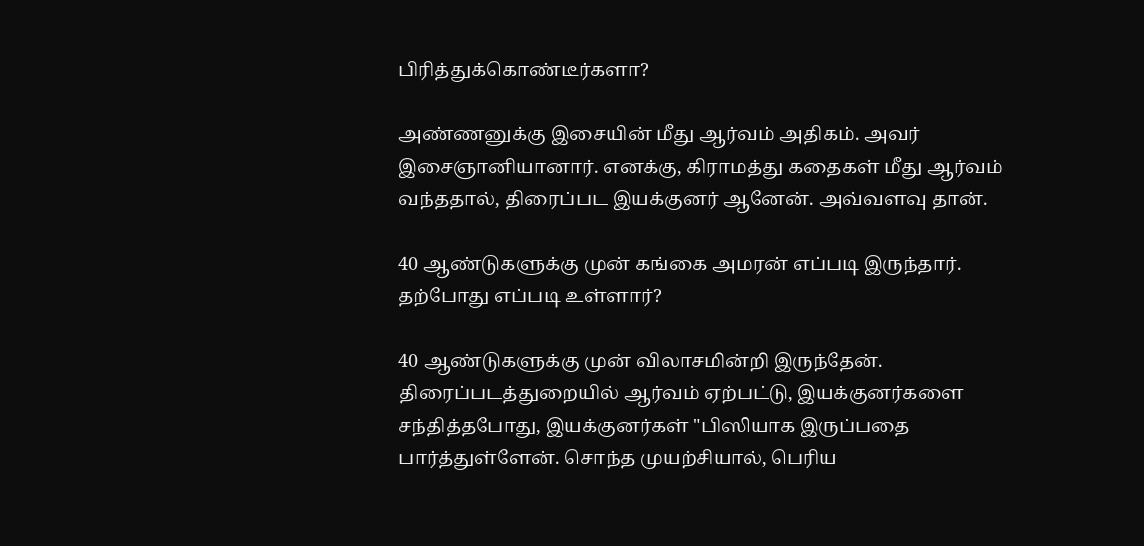பிரித்துக்கொண்டீர்களா?

அண்ணனுக்கு இசையின் மீது ஆர்வம் அதிகம். அவர் இசைஞானியானார். எனக்கு, கிராமத்து கதைகள் மீது ஆர்வம் வந்ததால், திரைப்பட இயக்குனர் ஆனேன். அவ்வளவு தான்.

40 ஆண்டுகளுக்கு முன் கங்கை அமரன் எப்படி இருந்தார். தற்போது எப்படி உள்ளார்?

40 ஆண்டுகளுக்கு முன் விலாசமின்றி இருந்தேன். திரைப்படத்துறையில் ஆர்வம் ஏற்பட்டு, இயக்குனர்களை சந்தித்தபோது, இயக்குனர்கள் "பிஸியாக இருப்பதை பார்த்துள்ளேன். சொந்த முயற்சியால், பெரிய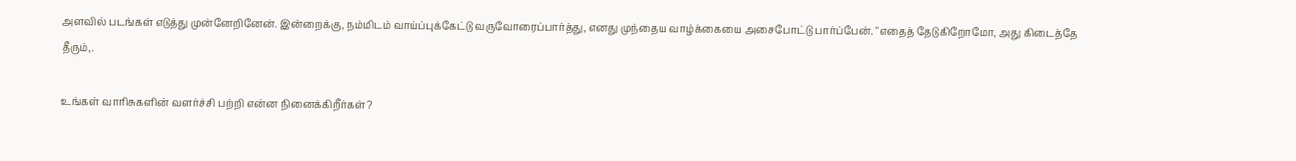அளவில் படங்கள் எடுத்து முன்னேறினேன். இன்றைக்கு, நம்மிடம் வாய்ப்புக்கேட்டு வருவோரைப்பார்த்து, எனது முந்தைய வாழ்க்கையை அசைபோட்டு பார்ப்பேன். "எதைத் தேடுகிறோமோ, அது கிடைத்தே தீரும்,.

உங்கள் வாரிசுகளின் வளர்ச்சி பற்றி என்ன நினைக்கிறீர்கள்?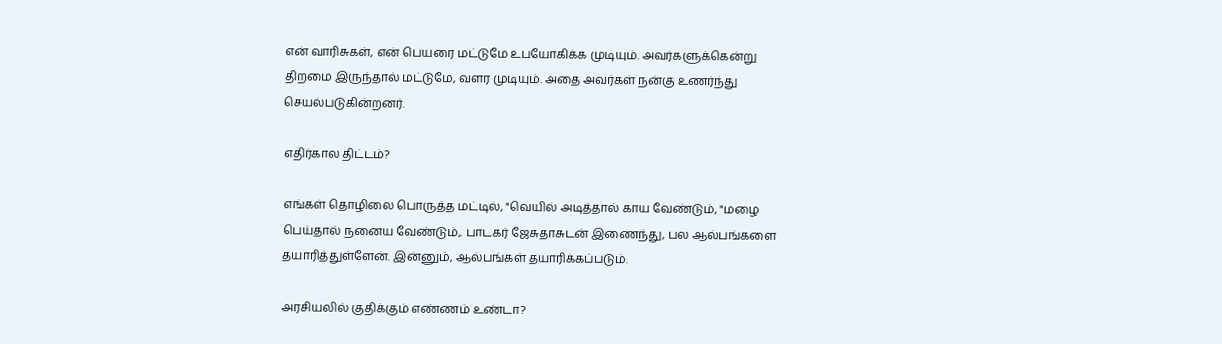என் வாரிசுகள், என் பெயரை மட்டுமே உபயோகிக்க முடியும். அவர்களுக்கென்று திறமை இருந்தால் மட்டுமே, வளர முடியும். அதை அவர்கள் நன்கு உணர்ந்து செயல்படுகின்றனர்.

எதிர்கால திட்டம்?

எங்கள் தொழிலை பொருத்த மட்டில், "வெயில் அடித்தால் காய வேண்டும், "மழை பெய்தால் நனைய வேண்டும்,. பாடகர் ஜேசுதாசுடன் இணைந்து, பல ஆல்பங்களை தயாரித்துள்ளேன். இன்னும், ஆல்பங்கள் தயாரிக்கப்படும்.

அரசியலில் குதிக்கும் எண்ணம் உண்டா?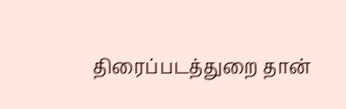திரைப்படத்துறை தான்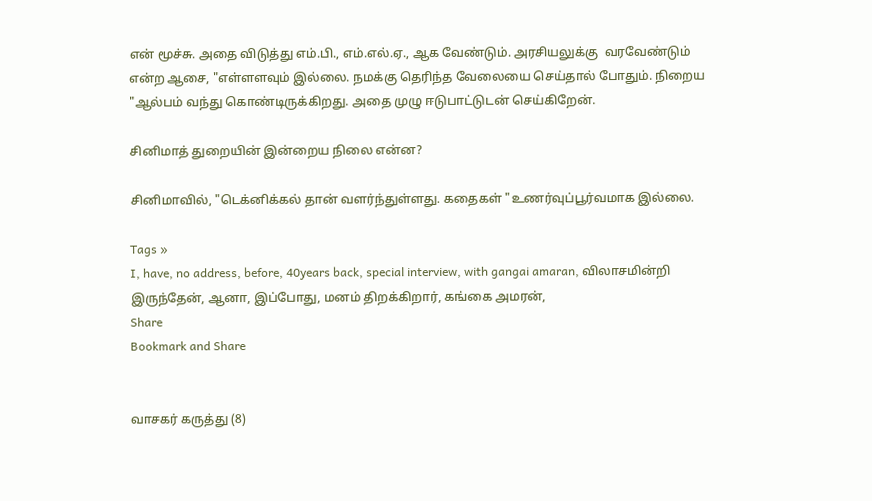என் மூச்சு. அதை விடுத்து எம்.பி., எம்.எல்.ஏ., ஆக வேண்டும். அரசியலுக்கு  வரவேண்டும் என்ற ஆசை, "எள்ளளவும் இல்லை. நமக்கு தெரிந்த வேலையை செய்தால் போதும். நிறைய "ஆல்பம் வந்து கொண்டிருக்கிறது. அதை முழு ஈடுபாட்டுடன் செய்கிறேன்.

சினிமாத் துறையின் இன்றைய நிலை என்ன?

சினிமாவில், "டெக்னிக்கல் தான் வளர்ந்துள்ளது. கதைகள் "உணர்வுப்பூர்வமாக இல்லை.

Tags »
I, have, no address, before, 40years back, special interview, with gangai amaran, விலாசமின்றி இருந்தேன், ஆனா, இப்போது, மனம் திறக்கிறார், கங்கை அமரன்,
Share
Bookmark and Share


வாசகர் கருத்து (8)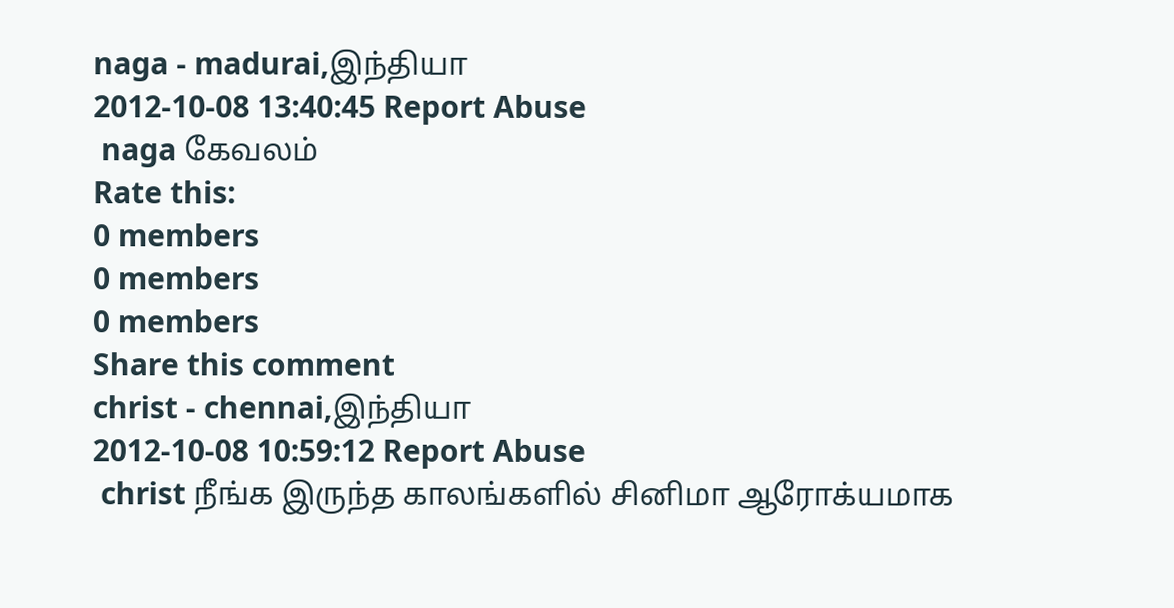naga - madurai,இந்தியா
2012-10-08 13:40:45 Report Abuse
 naga கேவலம்
Rate this:
0 members
0 members
0 members
Share this comment
christ - chennai,இந்தியா
2012-10-08 10:59:12 Report Abuse
 christ நீங்க இருந்த காலங்களில் சினிமா ஆரோக்யமாக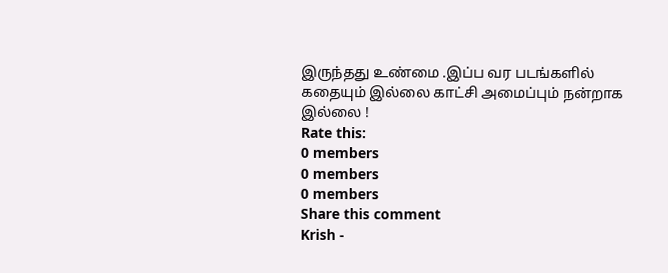இருந்தது உண்மை .இப்ப வர படங்களில் கதையும் இல்லை காட்சி அமைப்பும் நன்றாக இல்லை !
Rate this:
0 members
0 members
0 members
Share this comment
Krish -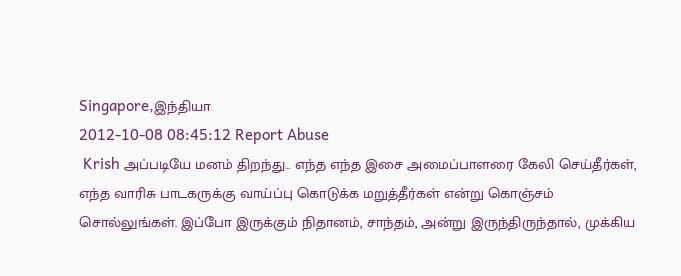Singapore,இந்தியா
2012-10-08 08:45:12 Report Abuse
 Krish அப்படியே மனம் திறந்து.. எந்த எந்த இசை அமைப்பாளரை கேலி செய்தீர்கள், எந்த வாரிசு பாடகருக்கு வாய்ப்பு கொடுக்க மறுத்தீர்கள் என்று கொஞ்சம் சொல்லுங்கள். இப்போ இருக்கும் நிதானம், சாந்தம், அன்று இருந்திருந்தால், முக்கிய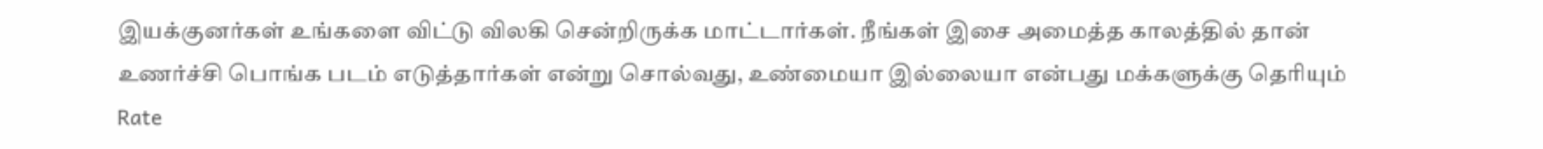இயக்குனர்கள் உங்களை விட்டு விலகி சென்றிருக்க மாட்டார்கள். நீங்கள் இசை அமைத்த காலத்தில் தான் உணர்ச்சி பொங்க படம் எடுத்தார்கள் என்று சொல்வது, உண்மையா இல்லையா என்பது மக்களுக்கு தெரியும்
Rate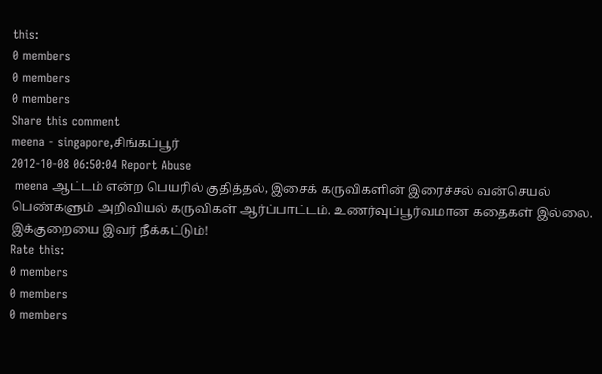this:
0 members
0 members
0 members
Share this comment
meena - singapore,சிங்கப்பூர்
2012-10-08 06:50:04 Report Abuse
 meena ஆட்டம் என்ற பெயரில் குதித்தல், இசைக் கருவிகளின் இரைச்சல் வன்செயல் பெண்களும் அறிவியல் கருவிகள் ஆர்ப்பாட்டம். உணர்வுப்பூர்வமான கதைகள் இல்லை. இக்குறையை இவர் நீக்கட்டும்!
Rate this:
0 members
0 members
0 members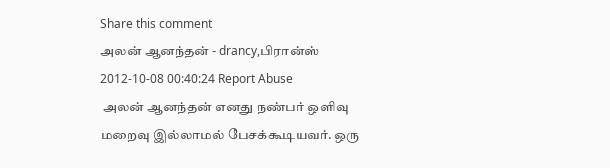Share this comment
அலன் ஆனந்தன் - drancy,பிரான்ஸ்
2012-10-08 00:40:24 Report Abuse
 அலன் ஆனந்தன் எனது நண்பர் ஒளிவு மறைவு இல்லாமல் பேசக்கூடியவர். ஒரு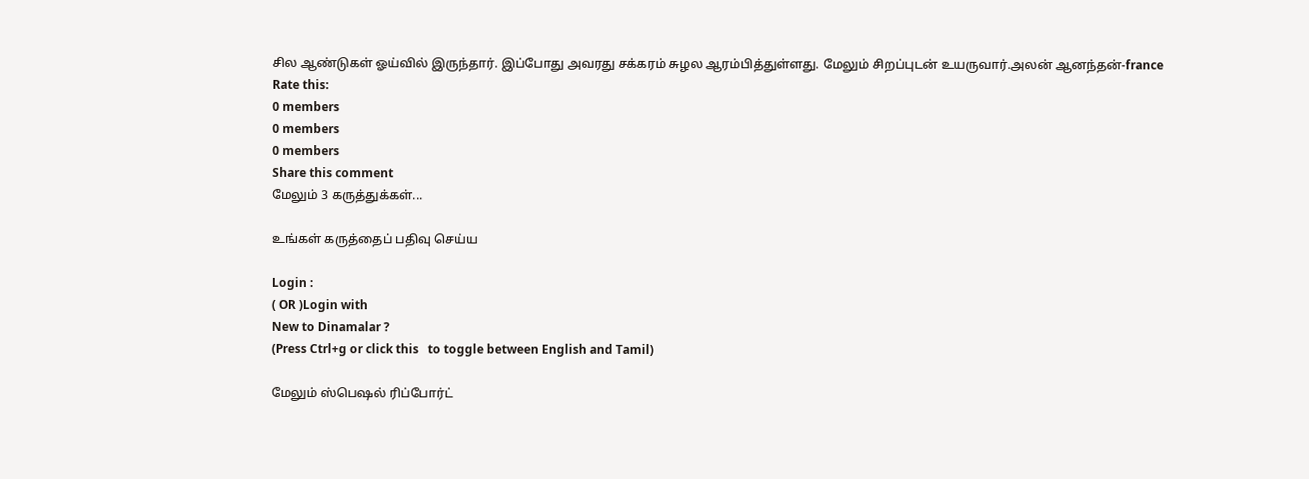சில ஆண்டுகள் ஓய்வில் இருந்தார். இப்போது அவரது சக்கரம் சுழல ஆரம்பித்துள்ளது. மேலும் சிறப்புடன் உயருவார்.அலன் ஆனந்தன்-france
Rate this:
0 members
0 members
0 members
Share this comment
மேலும் 3 கருத்துக்கள்...

உங்கள் கருத்தைப் பதிவு செய்ய

Login :
( OR )Login with
New to Dinamalar ?
(Press Ctrl+g or click this   to toggle between English and Tamil)

மேலும் ஸ்பெஷல் ரிப்போர்ட்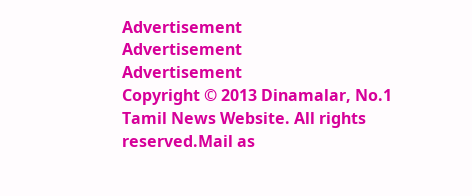Advertisement
Advertisement
Advertisement
Copyright © 2013 Dinamalar, No.1 Tamil News Website. All rights reserved.Mail as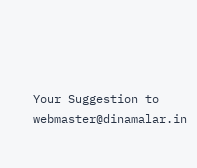Your Suggestion to webmaster@dinamalar.in